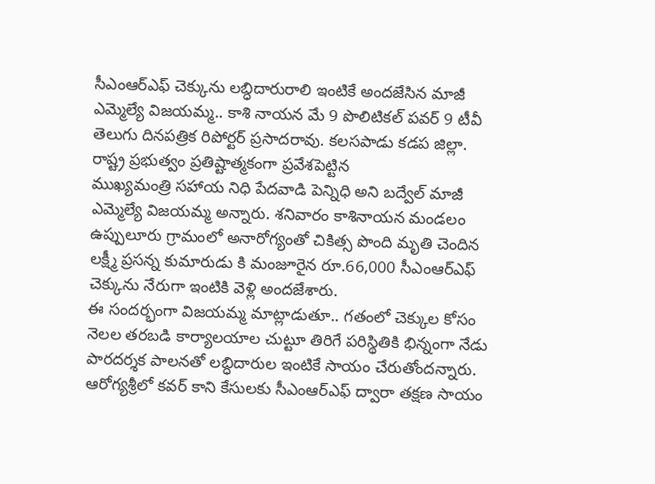సీఎంఆర్ఎఫ్ చెక్కును లబ్ధిదారురాలి ఇంటికే అందజేసిన మాజీ ఎమ్మెల్యే విజయమ్మ.. కాశి నాయన మే 9 పొలిటికల్ పవర్ 9 టీవీ తెలుగు దినపత్రిక రిపోర్టర్ ప్రసాదరావు. కలసపాడు కడప జిల్లా. రాష్ట్ర ప్రభుత్వం ప్రతిష్టాత్మకంగా ప్రవేశపెట్టిన
ముఖ్యమంత్రి సహాయ నిధి పేదవాడి పెన్నిధి అని బద్వేల్ మాజీ ఎమ్మెల్యే విజయమ్మ అన్నారు. శనివారం కాశినాయన మండలం ఉప్పులూరు గ్రామంలో అనారోగ్యంతో చికిత్స పొంది మృతి చెందిన లక్ష్మీ ప్రసన్న కుమారుడు కి మంజూరైన రూ.66,000 సీఎంఆర్ఎఫ్ చెక్కును నేరుగా ఇంటికి వెళ్లి అందజేశారు.
ఈ సందర్భంగా విజయమ్మ మాట్లాడుతూ.. గతంలో చెక్కుల కోసం నెలల తరబడి కార్యాలయాల చుట్టూ తిరిగే పరిస్థితికి భిన్నంగా నేడు పారదర్శక పాలనతో లబ్ధిదారుల ఇంటికే సాయం చేరుతోందన్నారు. ఆరోగ్యశ్రీలో కవర్ కాని కేసులకు సీఎంఆర్ఎఫ్ ద్వారా తక్షణ సాయం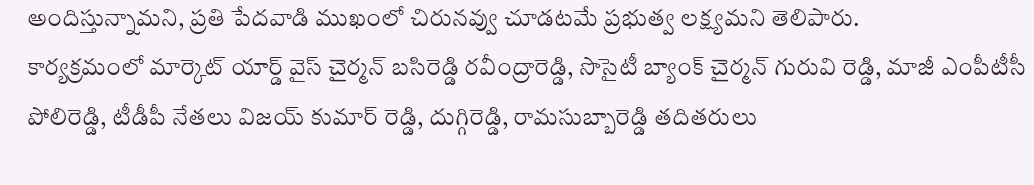అందిస్తున్నామని, ప్రతి పేదవాడి ముఖంలో చిరునవ్వు చూడటమే ప్రభుత్వ లక్ష్యమని తెలిపారు.
కార్యక్రమంలో మార్కెట్ యార్డ్ వైస్ చైర్మన్ బసిరెడ్డి రవీంద్రారెడ్డి, సొసైటీ బ్యాంక్ చైర్మన్ గురువి రెడ్డి, మాజీ ఎంపీటీసీ పోలిరెడ్డి, టీడీపీ నేతలు విజయ్ కుమార్ రెడ్డి, దుగ్గిరెడ్డి, రామసుబ్బారెడ్డి తదితరులు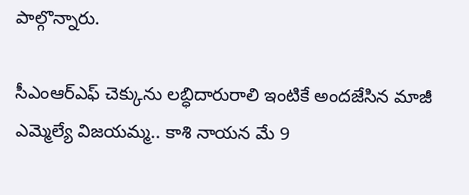పాల్గొన్నారు.

సీఎంఆర్ఎఫ్ చెక్కును లబ్ధిదారురాలి ఇంటికే అందజేసిన మాజీ ఎమ్మెల్యే విజయమ్మ.. కాశి నాయన మే 9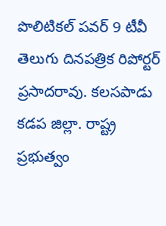పొలిటికల్ పవర్ 9 టీవీ తెలుగు దినపత్రిక రిపోర్టర్ ప్రసాదరావు. కలసపాడు కడప జిల్లా. రాష్ట్ర ప్రభుత్వం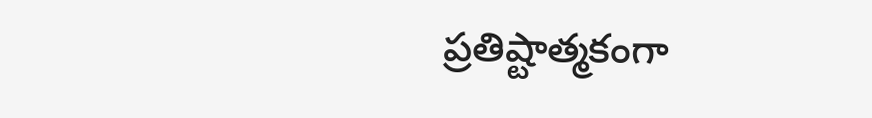ప్రతిష్టాత్మకంగా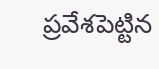ప్రవేశపెట్టిన